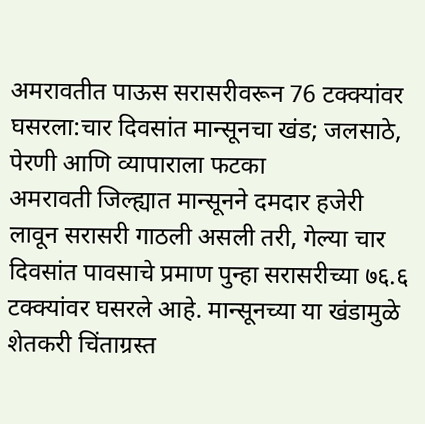अमरावतीत पाऊस सरासरीवरून 76 टक्क्यांवर घसरला:चार दिवसांत मान्सूनचा खंड; जलसाठे, पेरणी आणि व्यापाराला फटका
अमरावती जिल्ह्यात मान्सूनने दमदार हजेरी लावून सरासरी गाठली असली तरी, गेल्या चार दिवसांत पावसाचे प्रमाण पुन्हा सरासरीच्या ७६.६ टक्क्यांवर घसरले आहे. मान्सूनच्या या खंडामुळे शेतकरी चिंताग्रस्त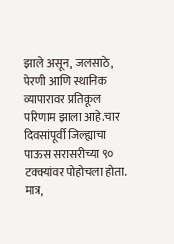झाले असून, जलसाठे, पेरणी आणि स्थानिक व्यापारावर प्रतिकूल परिणाम झाला आहे.चार दिवसांपूर्वी जिल्ह्याचा पाऊस सरासरीच्या ९० टक्क्यांवर पोहोचला होता. मात्र,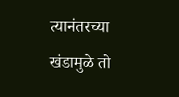त्यानंतरच्या खंडामुळे तो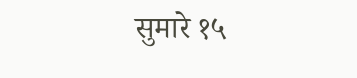सुमारे १५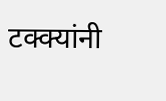टक्क्यांनी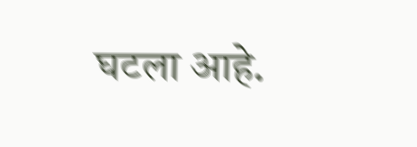घटला आहे.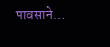पावसाने…